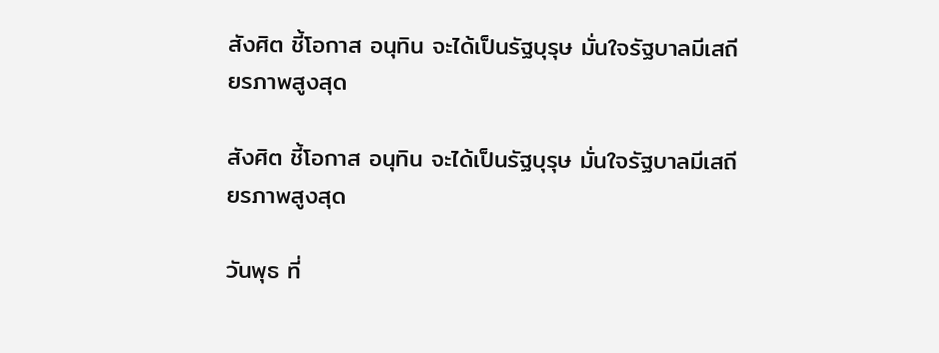สังศิต ชี้โอกาส อนุทิน จะได้เป็นรัฐบุรุษ มั่นใจรัฐบาลมีเสถียรภาพสูงสุด

สังศิต ชี้โอกาส อนุทิน จะได้เป็นรัฐบุรุษ มั่นใจรัฐบาลมีเสถียรภาพสูงสุด

วันพุธ ที่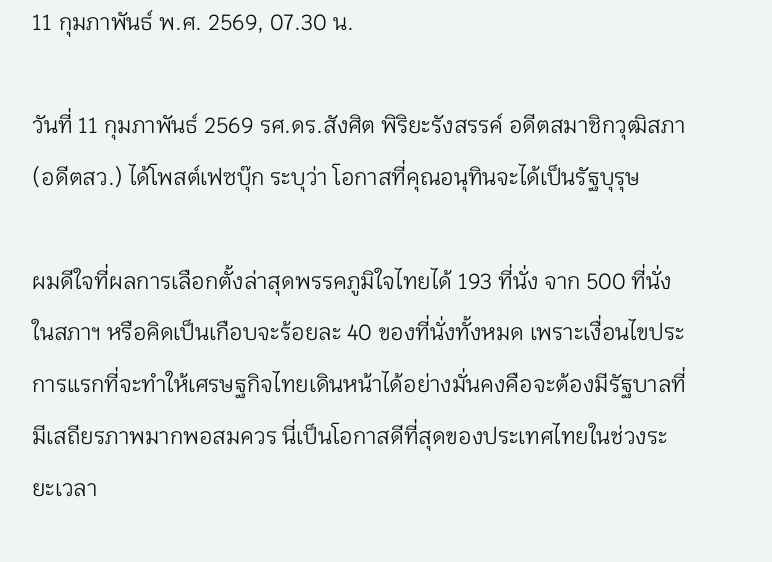11 กุมภาพันธ์ พ.ศ. 2569, 07.30 น.

วันที่ 11 กุมภาพันธ์ 2569 รศ.ดร.สังศิต พิริยะรังสรรค์ อดีตสมาชิกวุฒิสภา (อดีตสว.) ได้โพสต์เฟซบุ๊ก ระบุว่า โอกาสที่คุณอนุทินจะได้เป็นรัฐบุรุษ

ผมดีใจที่ผลการเลือกตั้งล่าสุดพรรคภูมิใจไทยได้ 193 ที่นั่ง จาก 500 ที่นั่งในสภาฯ หรือคิดเป็นเกือบจะร้อยละ 40 ของที่นั่งทั้งหมด เพราะเงื่อนไขประการแรกที่จะทำให้เศรษฐกิจไทยเดินหน้าได้อย่างมั่นคงคือจะต้องมีรัฐบาลที่มีเสถียรภาพมากพอสมควร นี่เป็นโอกาสดีที่สุดของประเทศไทยในช่วงระยะเวลา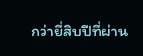กว่ายี่สิบปีที่ผ่าน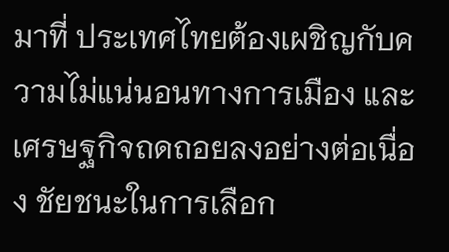มาที่ ประเทศไทยต้องเผชิญกับความไม่แน่นอนทางการเมือง และเศรษฐกิจถดถอยลงอย่างต่อเนื่อง ชัยชนะในการเลือก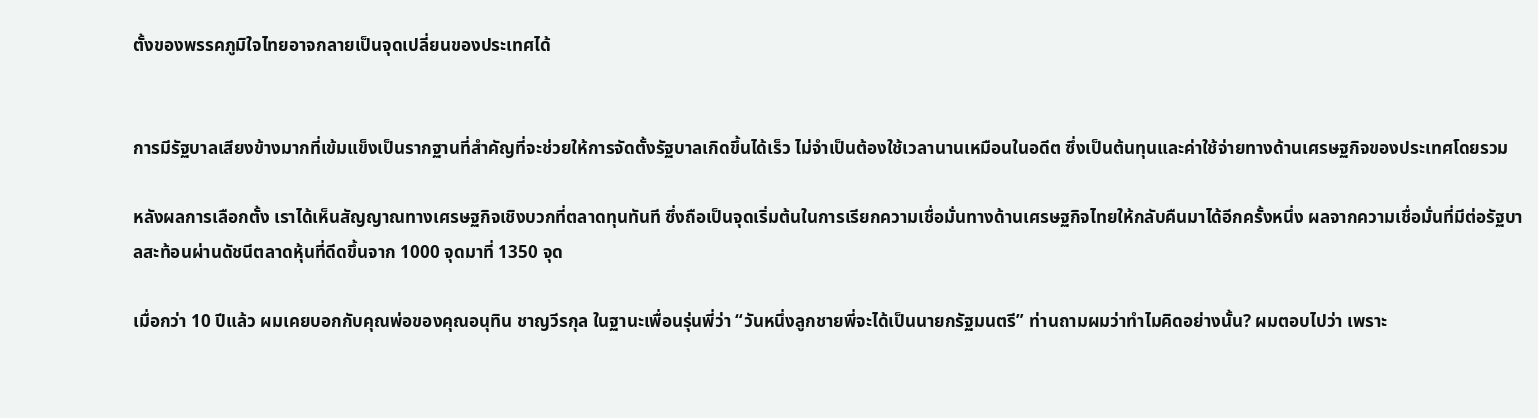ตั้งของพรรคภูมิใจไทยอาจกลายเป็นจุดเปลี่ยนของประเทศได้


การมีรัฐบาลเสียงข้างมากที่เข้มแข็งเป็นรากฐานที่สำคัญที่จะช่วยให้การจัดตั้งรัฐบาลเกิดขึ้นได้เร็ว ไม่จำเป็นต้องใช้เวลานานเหมือนในอดีต ซึ่งเป็นต้นทุนและค่าใช้จ่ายทางด้านเศรษฐกิจของประเทศโดยรวม

หลังผลการเลือกตั้ง เราได้เห็นสัญญาณทางเศรษฐกิจเชิงบวกที่ตลาดทุนทันที ซึ่งถือเป็นจุดเริ่มต้นในการเรียกความเชื่อมั่นทางด้านเศรษฐกิจไทยให้กลับคืนมาได้อีกครั้งหนึ่ง ผลจากความเชื่อมั่นที่มีต่อรัฐบาลสะท้อนผ่านดัชนีตลาดหุ้นที่ดีดขึ้นจาก 1000 จุดมาที่ 1350 จุด

เมื่อกว่า 10 ปีแล้ว ผมเคยบอกกับคุณพ่อของคุณอนุทิน ชาญวีรกุล ในฐานะเพื่อนรุ่นพี่ว่า “วันหนึ่งลูกชายพี่จะได้เป็นนายกรัฐมนตรี” ท่านถามผมว่าทำไมคิดอย่างนั้น? ผมตอบไปว่า เพราะ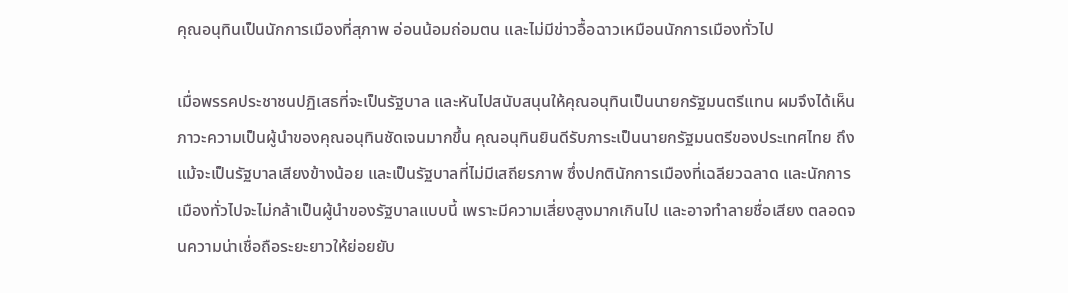คุณอนุทินเป็นนักการเมืองที่สุภาพ อ่อนน้อมถ่อมตน และไม่มีข่าวอื้อฉาวเหมือนนักการเมืองทั่วไป

เมื่อพรรคประชาชนปฏิเสธที่จะเป็นรัฐบาล และหันไปสนับสนุนให้คุณอนุทินเป็นนายกรัฐมนตรีแทน ผมจึงได้เห็นภาวะความเป็นผู้นำของคุณอนุทินชัดเจนมากขึ้น คุณอนุทินยินดีรับภาระเป็นนายกรัฐมนตรีของประเทศไทย ถึงแม้จะเป็นรัฐบาลเสียงข้างน้อย และเป็นรัฐบาลที่ไม่มีเสถียรภาพ ซึ่งปกตินักการเมืองที่เฉลียวฉลาด และนักการเมืองทั่วไปจะไม่กล้าเป็นผู้นำของรัฐบาลแบบนี้ เพราะมีความเสี่ยงสูงมากเกินไป และอาจทำลายชื่อเสียง ตลอดจนความน่าเชื่อถือระยะยาวให้ย่อยยับ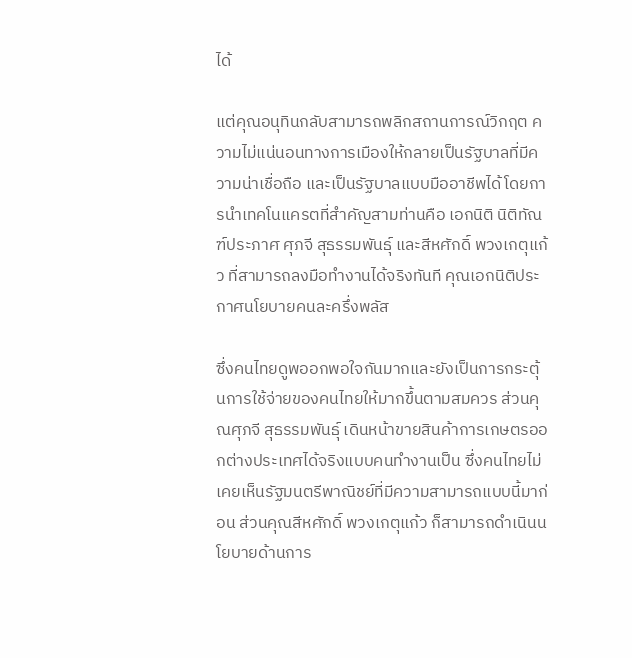ได้

แต่คุณอนุทินกลับสามารถพลิกสถานการณ์วิกฤต ความไม่แน่นอนทางการเมืองให้กลายเป็นรัฐบาลที่มีความน่าเชื่อถือ และเป็นรัฐบาลแบบมืออาชีพได้โดยการนำเทคโนแครตที่สำคัญสามท่านคือ เอกนิติ นิติทัณฑ์ประภาศ ศุภจี สุธรรมพันธุ์ และสีหศักดิ์ พวงเกตุแก้ว ที่สามารถลงมือทำงานได้จริงทันที คุณเอกนิติประกาศนโยบายคนละครึ่งพลัส

ซึ่งคนไทยดูพออกพอใจกันมากและยังเป็นการกระตุ้นการใช้จ่ายของคนไทยให้มากขึ้นตามสมควร ส่วนคุณศุภจี สุธรรมพันธุ์ เดินหน้าขายสินค้าการเกษตรออกต่างประเทศได้จริงแบบคนทำงานเป็น ซึ่งคนไทยไม่เคยเห็นรัฐมนตรีพาณิชย์ที่มีความสามารถแบบนี้มาก่อน ส่วนคุณสีหศักดิ์ พวงเกตุแก้ว ก็สามารถดำเนินนโยบายด้านการ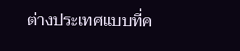ต่างประเทศแบบที่ค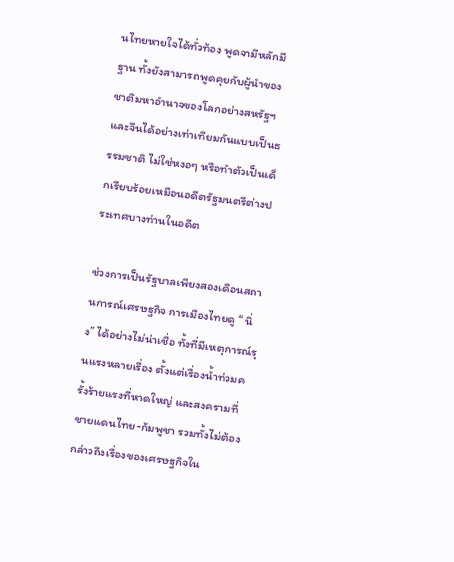นไทยหายใจได้ทั่วท้อง พูดจามีหลักมีฐาน ทั้งยังสามารถพูดคุยกับผู้นำของชาติมหาอำนาจของโลกอย่างสหรัฐฯ และจีนได้อย่างเท่าเทียมกันแบบเป็นธรรมชาติ ไม่ใช่หงอๆ หรือทำตัวเป็นเด็กเรียบร้อยเหมือนอดีตรัฐมนตรีต่างประเทศบางท่านในอดีต

ช่วงการเป็นรัฐบาลเพียงสองเดือนสถานการณ์เศรษฐกิจ การเมืองไทยดู “ นิ่ง” ได้อย่างไม่น่าเชื่อ ทั้งที่มีเหตุการณ์รุนแรงหลายเรื่อง ตั้งแต่เรื่องน้ำท่วมครั้งร้ายแรงที่หาดใหญ่ และสงครามที่ชายแดนไทย-กัมพูชา รวมทั้งไม่ต้องกล่าวถึงเรื่องของเศรษฐกิจใน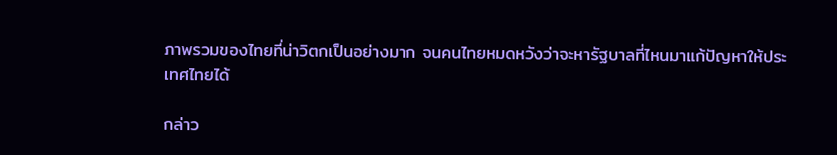ภาพรวมของไทยที่น่าวิตกเป็นอย่างมาก จนคนไทยหมดหวังว่าจะหารัฐบาลที่ไหนมาแก้ปัญหาให้ประเทศไทยได้

กล่าว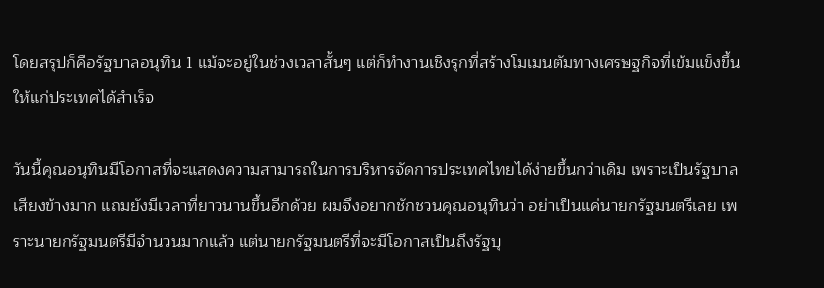โดยสรุปก็คือรัฐบาลอนุทิน 1 แม้จะอยู่ในช่วงเวลาสั้นๆ แต่ก็ทำงานเชิงรุกที่สร้างโมเมนตัมทางเศรษฐกิจที่เข้มแข็งขึ้นให้แก่ประเทศได้สำเร็จ

วันนี้คุณอนุทินมีโอกาสที่จะแสดงความสามารถในการบริหารจัดการประเทศไทยได้ง่ายขึ้นกว่าเดิม เพราะเป็นรัฐบาลเสียงข้างมาก แถมยังมีเวลาที่ยาวนานขึ้นอีกด้วย ผมจึงอยากชักชวนคุณอนุทินว่า อย่าเป็นแค่นายกรัฐมนตรีเลย เพราะนายกรัฐมนตรีมีจำนวนมากแล้ว แต่นายกรัฐมนตรีที่จะมีโอกาสเป็นถึงรัฐบุ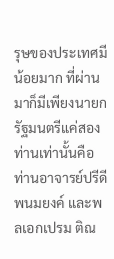รุษของประเทศมีน้อยมาก ที่ผ่านมาก็มีเพียงนายกรัฐมนตรีแค่สองท่านเท่านั้นคือ ท่านอาจารย์ปรีดี พนมยงค์ และพลเอกเปรม ติณ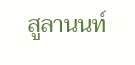สูลานนท์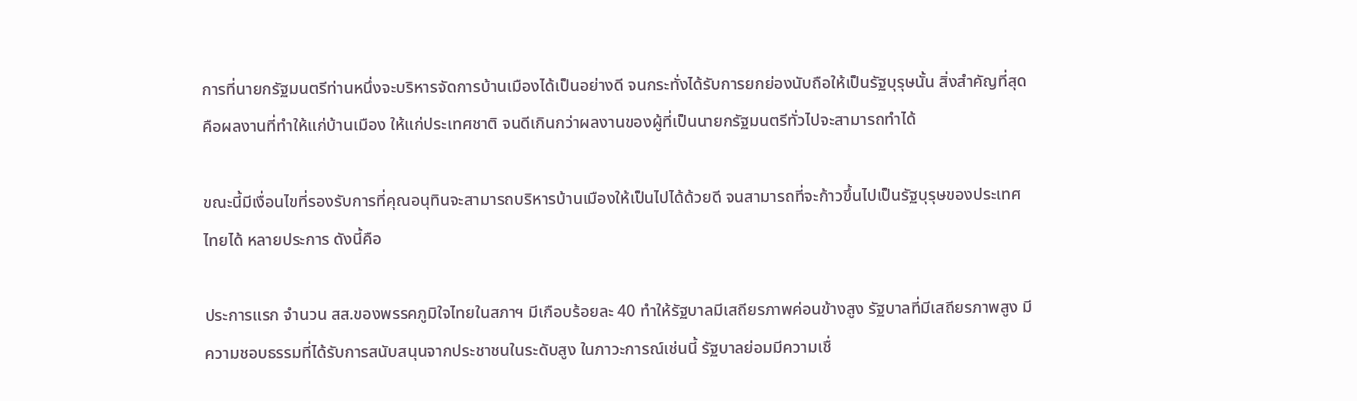การที่นายกรัฐมนตรีท่านหนึ่งจะบริหารจัดการบ้านเมืองได้เป็นอย่างดี จนกระทั่งได้รับการยกย่องนับถือให้เป็นรัฐบุรุษนั้น สิ่งสำคัญที่สุดคือผลงานที่ทำให้แก่บ้านเมือง ให้แก่ประเทศชาติ จนดีเกินกว่าผลงานของผู้ที่เป็นนายกรัฐมนตรีทั่วไปจะสามารถทำได้

ขณะนี้มีเงื่อนไขที่รองรับการที่คุณอนุทินจะสามารถบริหารบ้านเมืองให้เป็นไปได้ด้วยดี จนสามารถที่จะก้าวขึ้นไปเป็นรัฐบุรุษของประเทศไทยได้ หลายประการ ดังนี้คือ

ประการแรก จำนวน สส.ของพรรคภูมิใจไทยในสภาฯ มีเกือบร้อยละ 40 ทำให้รัฐบาลมีเสถียรภาพค่อนข้างสูง รัฐบาลที่มีเสถียรภาพสูง มีความชอบธรรมที่ได้รับการสนับสนุนจากประชาชนในระดับสูง ในภาวะการณ์เช่นนี้ รัฐบาลย่อมมีความเชื่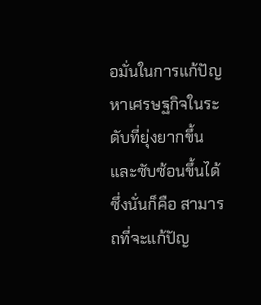อมั่นในการแก้ปัญหาเศรษฐกิจในระดับที่ยุ่งยากขึ้นและซับซ้อนขึ้นได้ ซึ่งนั่นก็คือ สามารถที่จะแก้ปัญ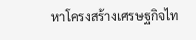หาโครงสร้างเศรษฐกิจไท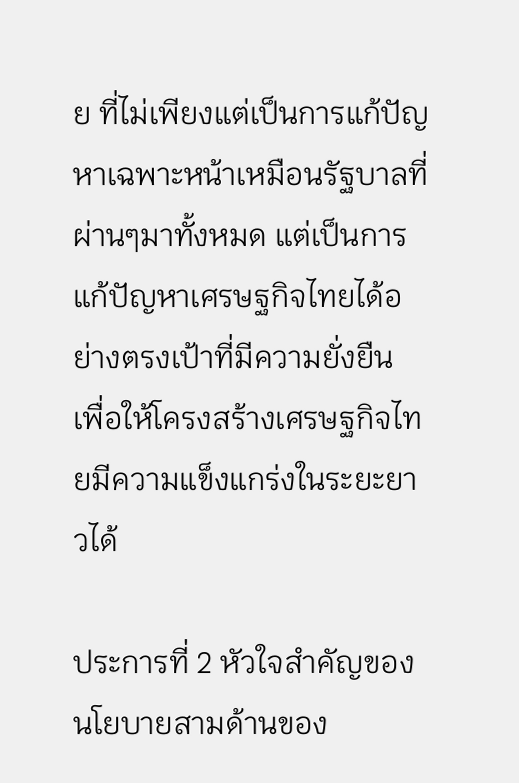ย ที่ไม่เพียงแต่เป็นการแก้ปัญหาเฉพาะหน้าเหมือนรัฐบาลที่ผ่านๆมาทั้งหมด แต่เป็นการแก้ปัญหาเศรษฐกิจไทยได้อย่างตรงเป้าที่มีความยั่งยืน เพื่อให้โครงสร้างเศรษฐกิจไทยมีความแข็งแกร่งในระยะยาวได้

ประการที่ 2 หัวใจสำคัญของนโยบายสามด้านของ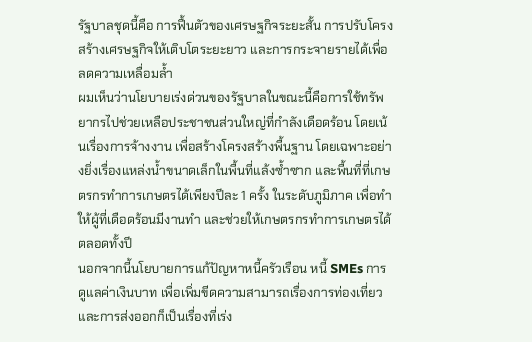รัฐบาลชุดนี้คือ การฟื้นตัวของเศรษฐกิจระยะสั้น การปรับโครงสร้างเศรษฐกิจให้เติบโตระยะยาว และการกระจายรายได้เพื่อลดความเหลื่อมล้ำ
ผมเห็นว่านโยบายเร่งด่วนของรัฐบาลในขณะนี้คือการใช้ทรัพยากรไปช่วยเหลือประชาชนส่วนใหญ่ที่กำลังเดือดร้อน โดยเน้นเรื่องการจ้างงาน เพื่อสร้างโครงสร้างพื้นฐาน โดยเฉพาะอย่างยิ่งเรื่องแหล่งน้ำขนาดเล็กในพื้นที่แล้งซ้ำซาก และพื้นที่ที่เกษตรกรทำการเกษตรได้เพียงปีละ 1 ครั้ง ในระดับภูมิภาค เพื่อทำให้ผู้ที่เดือดร้อนมีงานทำ และช่วยให้เกษตรกรทำการเกษตรได้ตลอดทั้งปี
นอกจากนี้นโยบายการแก้ปัญหาหนี้ครัวเรือน หนี้ SMEs การดูแลค่าเงินบาท เพื่อเพิ่มขีดความสามารถเรื่องการท่องเที่ยวและการส่งออกก็เป็นเรื่องที่เร่ง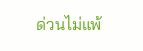ด่วนไม่แพ้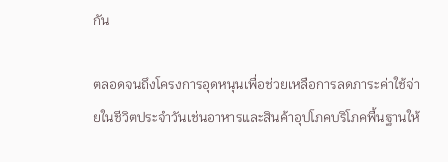กัน

ตลอดจนถึงโครงการอุดหนุนเพื่อช่วยเหลือการลดภาระค่าใช้จ่ายในชีวิตประจำวันเช่นอาหารและสินค้าอุปโภคบริโภคพื้นฐานให้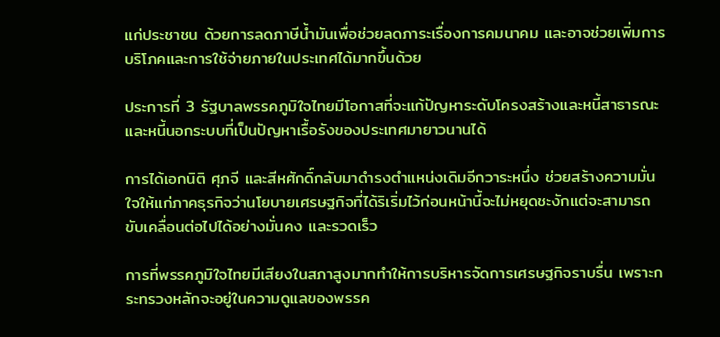แก่ประชาชน ด้วยการลดภาษีน้ำมันเพื่อช่วยลดภาระเรื่องการคมนาคม และอาจช่วยเพิ่มการบริโภคและการใช้จ่ายภายในประเทศได้มากขึ้นด้วย

ประการที่ 3 รัฐบาลพรรคภูมิใจไทยมีโอกาสที่จะแก้ปัญหาระดับโครงสร้างและหนี้สาธารณะและหนี้นอกระบบที่เป็นปัญหาเรื้อรังของประเทศมายาวนานได้

การได้เอกนิติ ศุภจี และสีหศักดิ์กลับมาดำรงตำแหน่งเดิมอีกวาระหนึ่ง ช่วยสร้างความมั่นใจให้แก่ภาคธุรกิจว่านโยบายเศรษฐกิจที่ได้ริเริ่มไว้ก่อนหน้านี้จะไม่หยุดชะงักแต่จะสามารถขับเคลื่อนต่อไปได้อย่างมั่นคง และรวดเร็ว

การที่พรรคภูมิใจไทยมีเสียงในสภาสูงมากทำให้การบริหารจัดการเศรษฐกิจราบรื่น เพราะกระทรวงหลักจะอยู่ในความดูแลของพรรค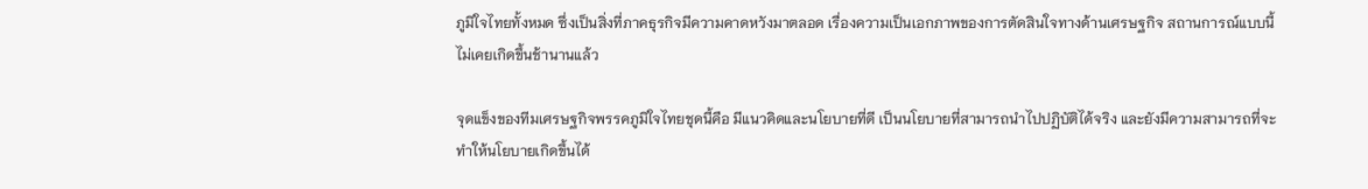ภูมิใจไทยทั้งหมด ซึ่งเป็นสิ่งที่ภาคธุรกิจมีความคาดหวังมาตลอด เรื่องความเป็นเอกภาพของการตัดสินใจทางด้านเศรษฐกิจ สถานการณ์แบบนี้ไม่เคยเกิดขึ้นช้านานแล้ว

จุดแข็งของทีมเศรษฐกิจพรรคภูมิใจไทยชุดนี้คือ มีแนวคิดและนโยบายที่ดี เป็นนโยบายที่สามารถนำไปปฏิบัติได้จริง และยังมีความสามารถที่จะทำให้นโยบายเกิดขึ้นได้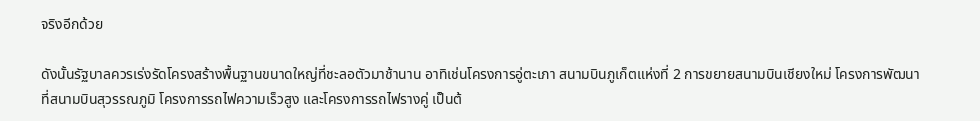จริงอีกด้วย

ดังนั้นรัฐบาลควรเร่งรัดโครงสร้างพื้นฐานขนาดใหญ่ที่ชะลอตัวมาช้านาน อาทิเช่นโครงการอู่ตะเภา สนามบินภูเก็ตแห่งที่ 2 การขยายสนามบินเชียงใหม่ โครงการพัฒนาที่สนามบินสุวรรณภูมิ โครงการรถไฟความเร็วสูง และโครงการรถไฟรางคู่ เป็นต้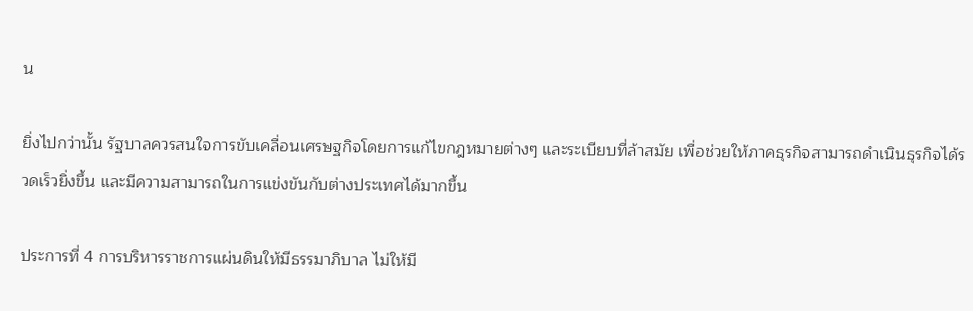น

ยิ่งไปกว่านั้น รัฐบาลควรสนใจการขับเคลื่อนเศรษฐกิจโดยการแก้ไขกฎหมายต่างๆ และระเบียบที่ล้าสมัย เพื่อช่วยให้ภาคธุรกิจสามารถดำเนินธุรกิจได้รวดเร็วยิ่งขึ้น และมีความสามารถในการแข่งขันกับต่างประเทศได้มากขึ้น

ประการที่ 4 การบริหารราชการแผ่นดินให้มีธรรมาภิบาล ไม่ให้มี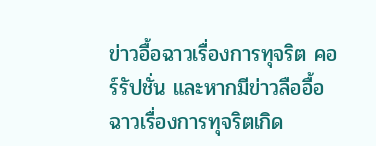ข่าวอื้อฉาวเรื่องการทุจริต คอร์รัปชั่น และหากมีข่าวลืออื้อฉาวเรื่องการทุจริตเกิด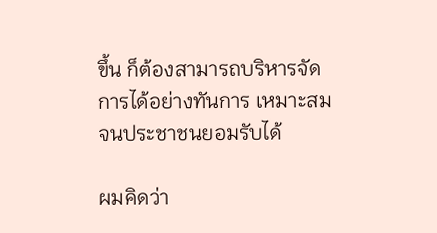ขึ้น ก็ต้องสามารถบริหารจัดการได้อย่างทันการ เหมาะสมจนประชาชนยอมรับได้

ผมคิดว่า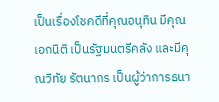เป็นเรื่องโชคดีที่คุณอนุทิน มีคุณเอกนิติ เป็นรัฐมนตรีคลัง และมีคุณวิทัย รัตนากร เป็นผู้ว่าการธนา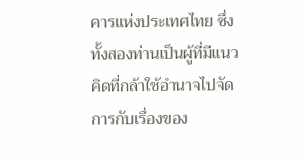คารแห่งประเทศไทย ซึ่งทั้งสองท่านเป็นผู้ที่มีแนวคิดที่กล้าใช้อำนาจไปจัดการกับเรื่องของ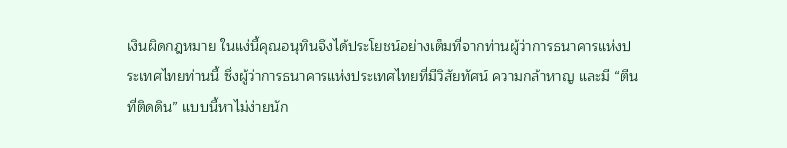เงินผิดกฎหมาย ในแง่นี้คุณอนุทินจึงได้ประโยชน์อย่างเต็มที่จากท่านผู้ว่าการธนาคารแห่งประเทศไทยท่านนี้ ซึ่งผู้ว่าการธนาคารแห่งประเทศไทยที่มีวิสัยทัศน์ ความกล้าหาญ และมี “ตีนที่ติดดิน” แบบนี้หาไม่ง่ายนัก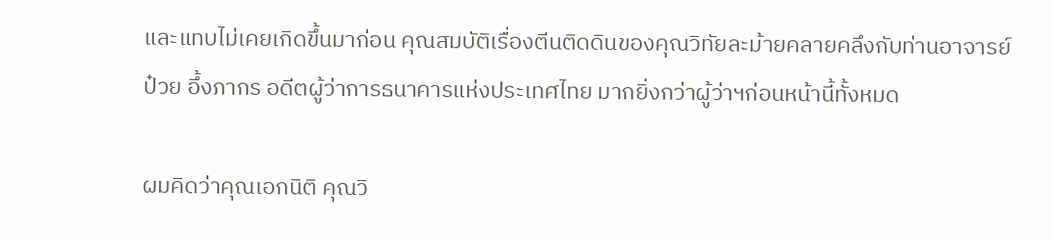และแทบไม่เคยเกิดขึ้นมาก่อน คุณสมบัติเรื่องตีนติดดินของคุณวิทัยละม้ายคลายคลึงกับท่านอาจารย์ป๋วย อึ้งภากร อดีตผู้ว่าการธนาคารแห่งประเทศไทย มากยิ่งกว่าผู้ว่าฯก่อนหน้านี้ทั้งหมด

ผมคิดว่าคุณเอกนิติ คุณวิ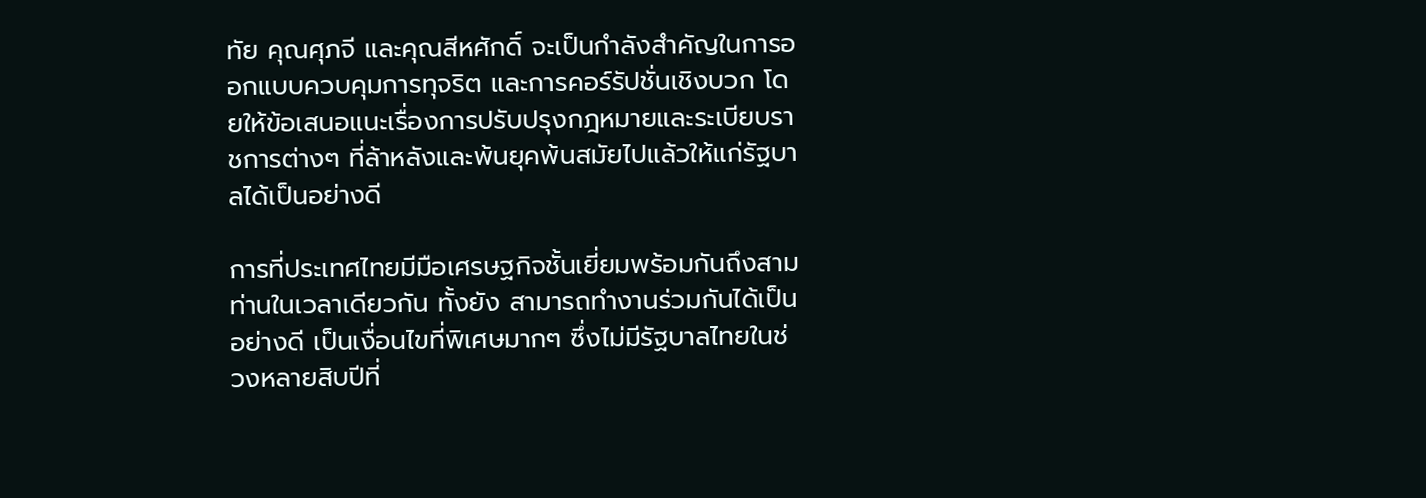ทัย คุณศุภจี และคุณสีหศักดิ์ จะเป็นกำลังสำคัญในการออกแบบควบคุมการทุจริต และการคอร์รัปชั่นเชิงบวก โดยให้ข้อเสนอแนะเรื่องการปรับปรุงกฎหมายและระเบียบราชการต่างๆ ที่ล้าหลังและพ้นยุคพ้นสมัยไปแล้วให้แก่รัฐบาลได้เป็นอย่างดี

การที่ประเทศไทยมีมือเศรษฐกิจชั้นเยี่ยมพร้อมกันถึงสามท่านในเวลาเดียวกัน ทั้งยัง สามารถทำงานร่วมกันได้เป็นอย่างดี เป็นเงื่อนไขที่พิเศษมากๆ ซึ่งไม่มีรัฐบาลไทยในช่วงหลายสิบปีที่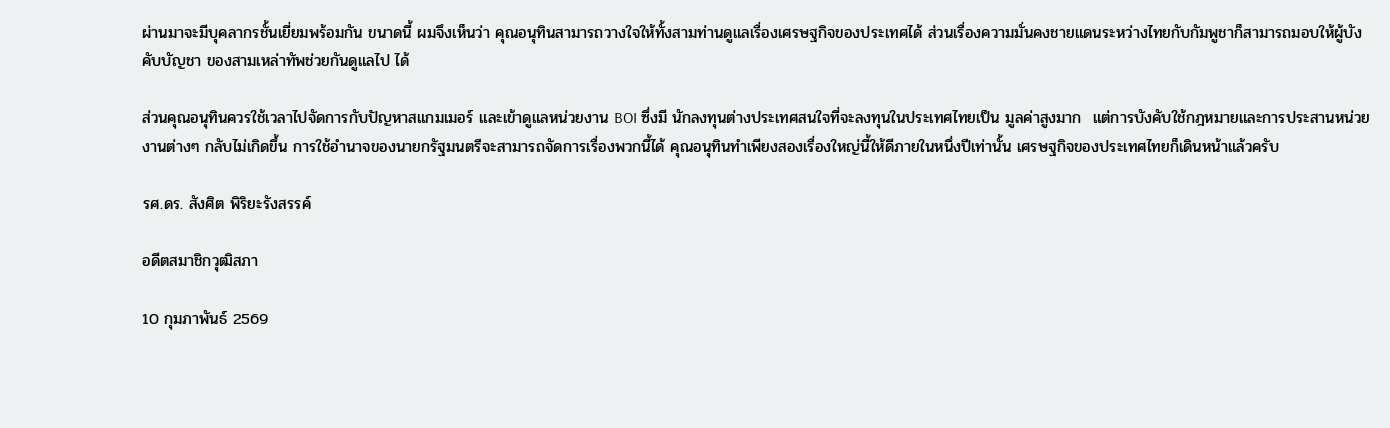ผ่านมาจะมีบุคลากรชั้นเยี่ยมพร้อมกัน ขนาดนี้ ผมจึงเห็นว่า คุณอนุทินสามารถวางใจให้ทั้งสามท่านดูแลเรื่องเศรษฐกิจของประเทศได้ ส่วนเรื่องความมั่นคงชายแดนระหว่างไทยกับกัมพูชาก็สามารถมอบให้ผู้บังคับบัญชา ของสามเหล่าทัพช่วยกันดูแลไป ได้

ส่วนคุณอนุทินควรใช้เวลาไปจัดการกับปัญหาสแกมเมอร์ และเข้าดูแลหน่วยงาน BOI ซึ่งมี นักลงทุนต่างประเทศสนใจที่จะลงทุนในประเทศไทยเป็น มูลค่าสูงมาก  แต่การบังคับใช้กฎหมายและการประสานหน่วยงานต่างๆ กลับไม่เกิดขึ้น การใช้อำนาจของนายกรัฐมนตรีจะสามารถจัดการเรื่องพวกนี้ได้ คุณอนุทินทำเพียงสองเรื่องใหญ่นี้ให้ดีภายในหนึ่งปีเท่านั้น เศรษฐกิจของประเทศไทยก็เดินหน้าแล้วครับ

รศ.ดร. สังศิต พิริยะรังสรรค์

อดีตสมาชิกวุฒิสภา

10 กุมภาพันธ์ 2569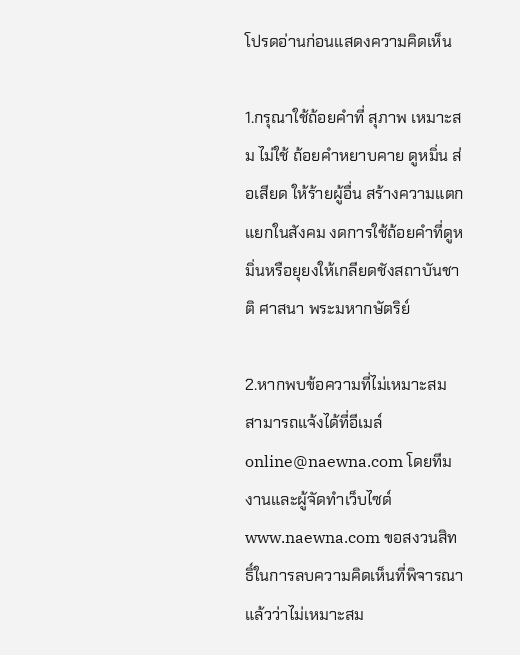โปรดอ่านก่อนแสดงความคิดเห็น

1.กรุณาใช้ถ้อยคำที่ สุภาพ เหมาะสม ไม่ใช้ ถ้อยคำหยาบคาย ดูหมิ่น ส่อเสียด ให้ร้ายผู้อื่น สร้างความแตกแยกในสังคม งดการใช้ถ้อยคำที่ดูหมิ่นหรือยุยงให้เกลียดชังสถาบันชาติ ศาสนา พระมหากษัตริย์

2.หากพบข้อความที่ไม่เหมาะสม สามารถแจ้งได้ที่อีเมล์ online@naewna.com โดยทีมงานและผู้จัดทำเว็บไซด์ www.naewna.com ขอสงวนสิทธิ์ในการลบความคิดเห็นที่พิจารณาแล้วว่าไม่เหมาะสม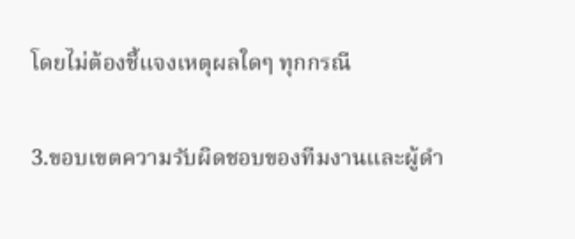โดยไม่ต้องชี้แจงเหตุผลใดๆ ทุกกรณี

3.ขอบเขตความรับผิดชอบของทีมงานและผู้ดำ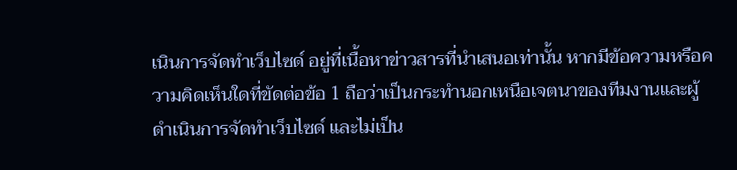เนินการจัดทำเว็บไซด์ อยู่ที่เนื้อหาข่าวสารที่นำเสนอเท่านั้น หากมีข้อความหรือความคิดเห็นใดที่ขัดต่อข้อ 1 ถือว่าเป็นกระทำนอกเหนือเจตนาของทีมงานและผู้ดำเนินการจัดทำเว็บไซด์ และไม่เป็น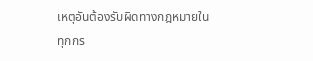เหตุอันต้องรับผิดทางกฎหมายในทุกกร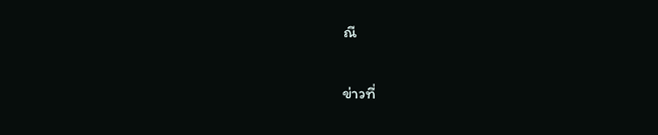ณี

ข่าวที่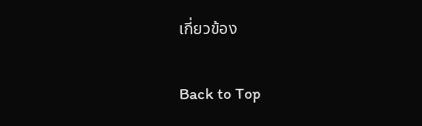เกี่ยวข้อง

Back to Top